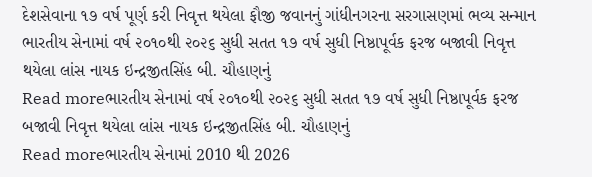દેશસેવાના ૧૭ વર્ષ પૂર્ણ કરી નિવૃત્ત થયેલા ફૌજી જવાનનું ગાંધીનગરના સરગાસણમાં ભવ્ય સન્માન
ભારતીય સેનામાં વર્ષ ૨૦૧૦થી ૨૦૨૬ સુધી સતત ૧૭ વર્ષ સુધી નિષ્ઠાપૂર્વક ફરજ બજાવી નિવૃત્ત થયેલા લાંસ નાયક ઇન્દ્રજીતસિંહ બી. ચૌહાણનું
Read moreભારતીય સેનામાં વર્ષ ૨૦૧૦થી ૨૦૨૬ સુધી સતત ૧૭ વર્ષ સુધી નિષ્ઠાપૂર્વક ફરજ બજાવી નિવૃત્ત થયેલા લાંસ નાયક ઇન્દ્રજીતસિંહ બી. ચૌહાણનું
Read moreભારતીય સેનામાં 2010 થી 2026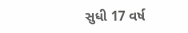સુધી 17 વર્ષ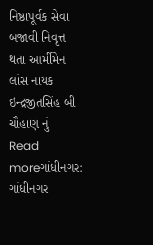નિષ્ઠાપૂર્વક સેવા બજાવી નિવૃત્ત થતા આર્મીમેન લાંસ નાયક ઇન્દ્રજીતસિંહ બી ચૌહાણ નું
Read moreગાંધીનગર: ગાંધીનગર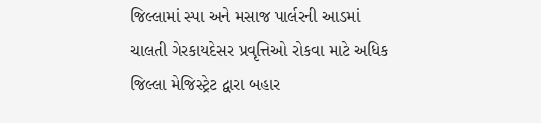જિલ્લામાં સ્પા અને મસાજ પાર્લરની આડમાં ચાલતી ગેરકાયદેસર પ્રવૃત્તિઓ રોકવા માટે અધિક જિલ્લા મેજિસ્ટ્રેટ દ્વારા બહાર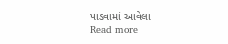પાડવામાં આવેલા
Read more